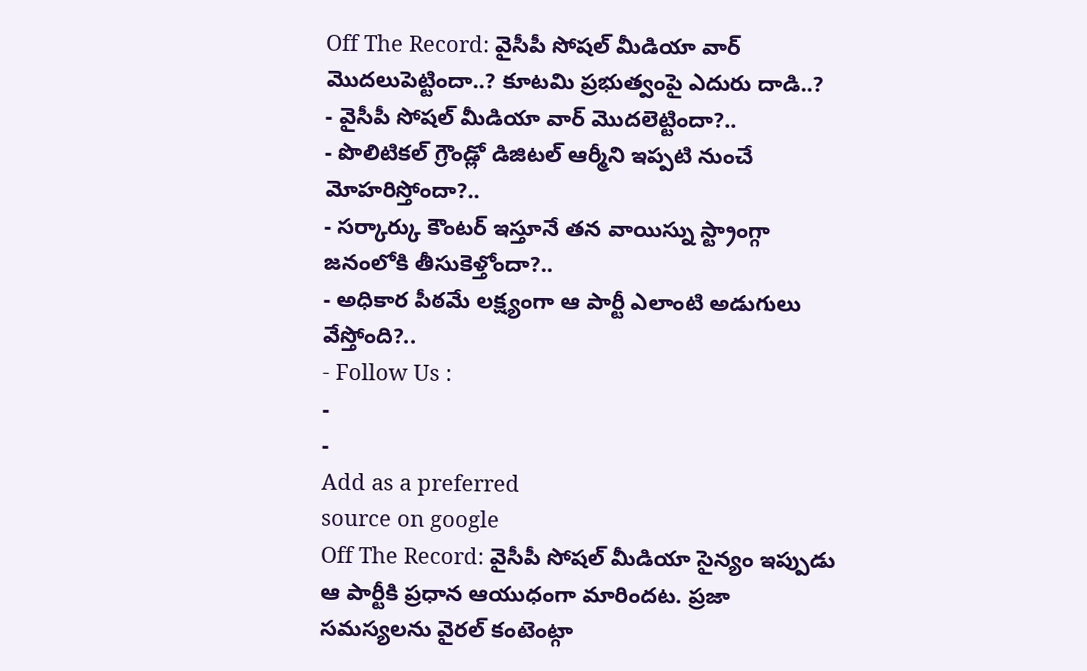Off The Record: వైసీపీ సోషల్ మీడియా వార్ మొదలుపెట్టిందా..? కూటమి ప్రభుత్వంపై ఎదురు దాడి..?
- వైసీపీ సోషల్ మీడియా వార్ మొదలెట్టిందా?..
- పొలిటికల్ గ్రౌండ్లో డిజిటల్ ఆర్మీని ఇప్పటి నుంచే మోహరిస్తోందా?..
- సర్కార్కు కౌంటర్ ఇస్తూనే తన వాయిస్ను స్ట్రాంగ్గా జనంలోకి తీసుకెళ్తోందా?..
- అధికార పీఠమే లక్ష్యంగా ఆ పార్టీ ఎలాంటి అడుగులు వేస్తోంది?..
- Follow Us :
-
-
Add as a preferred
source on google
Off The Record: వైసీపీ సోషల్ మీడియా సైన్యం ఇప్పుడు ఆ పార్టీకి ప్రధాన ఆయుధంగా మారిందట. ప్రజా సమస్యలను వైరల్ కంటెంట్గా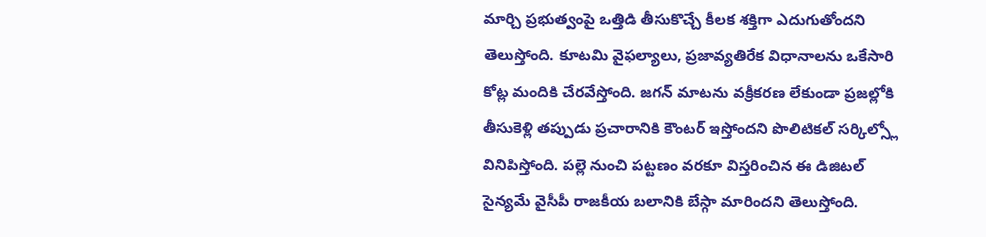మార్చి ప్రభుత్వంపై ఒత్తిడి తీసుకొచ్చే కీలక శక్తిగా ఎదుగుతోందని తెలుస్తోంది. కూటమి వైఫల్యాలు, ప్రజావ్యతిరేక విధానాలను ఒకేసారి కోట్ల మందికి చేరవేస్తోంది. జగన్ మాటను వక్రీకరణ లేకుండా ప్రజల్లోకి తీసుకెళ్లి తప్పుడు ప్రచారానికి కౌంటర్ ఇస్తోందని పొలిటికల్ సర్కిల్స్లో వినిపిస్తోంది. పల్లె నుంచి పట్టణం వరకూ విస్తరించిన ఈ డిజిటల్ సైన్యమే వైసీపీ రాజకీయ బలానికి బేస్గా మారిందని తెలుస్తోంది.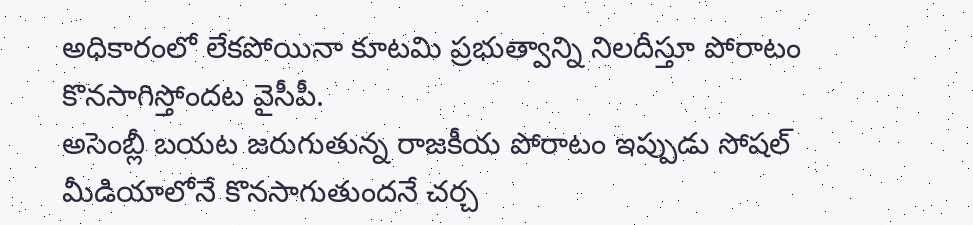అధికారంలో లేకపోయినా కూటమి ప్రభుత్వాన్ని నిలదీస్తూ పోరాటం కొనసాగిస్తోందట వైసీపీ.
అసెంబ్లీ బయట జరుగుతున్న రాజకీయ పోరాటం ఇప్పుడు సోషల్ మీడియాలోనే కొనసాగుతుందనే చర్చ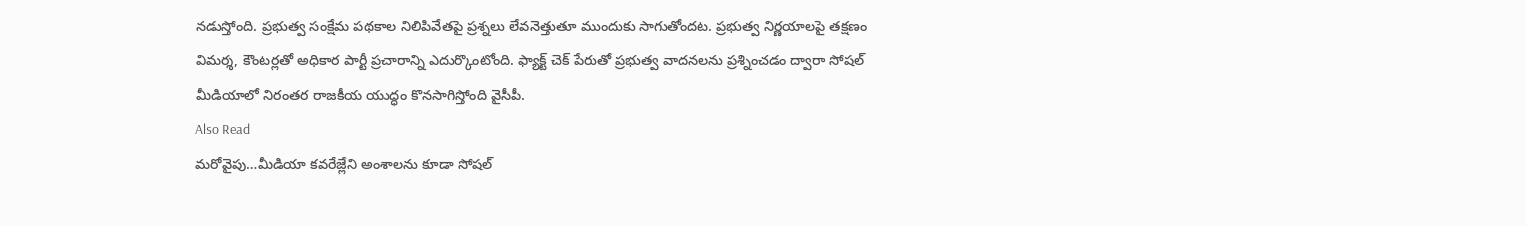నడుస్తోంది. ప్రభుత్వ సంక్షేమ పథకాల నిలిపివేతపై ప్రశ్నలు లేవనెత్తుతూ ముందుకు సాగుతోందట. ప్రభుత్వ నిర్ణయాలపై తక్షణం విమర్శ, కౌంటర్లతో అధికార పార్టీ ప్రచారాన్ని ఎదుర్కొంటోంది. ఫ్యాక్ట్ చెక్ పేరుతో ప్రభుత్వ వాదనలను ప్రశ్నించడం ద్వారా సోషల్ మీడియాలో నిరంతర రాజకీయ యుద్ధం కొనసాగిస్తోంది వైసీపీ.
Also Read
మరోవైపు…మీడియా కవరేజ్లేని అంశాలను కూడా సోషల్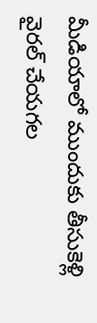మీడియాలో ముందుకు తీసుకెళ్లి వైరల్ చేయగల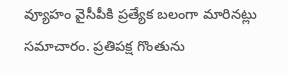వ్యూహం వైసీపీకి ప్రత్యేక బలంగా మారినట్లు సమాచారం. ప్రతిపక్ష గొంతును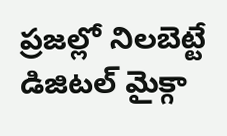ప్రజల్లో నిలబెట్టే డిజిటల్ మైక్గా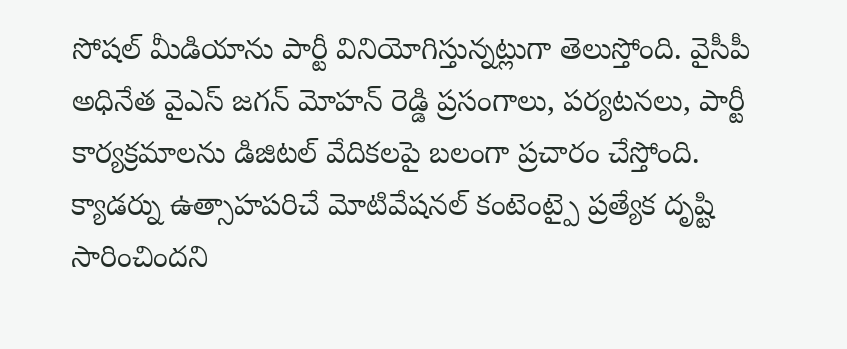సోషల్ మీడియాను పార్టీ వినియోగిస్తున్నట్లుగా తెలుస్తోంది. వైసీపీ అధినేత వైఎస్ జగన్ మోహన్ రెడ్డి ప్రసంగాలు, పర్యటనలు, పార్టీ కార్యక్రమాలను డిజిటల్ వేదికలపై బలంగా ప్రచారం చేస్తోంది. క్యాడర్ను ఉత్సాహపరిచే మోటివేషనల్ కంటెంట్పై ప్రత్యేక దృష్టి సారించిందని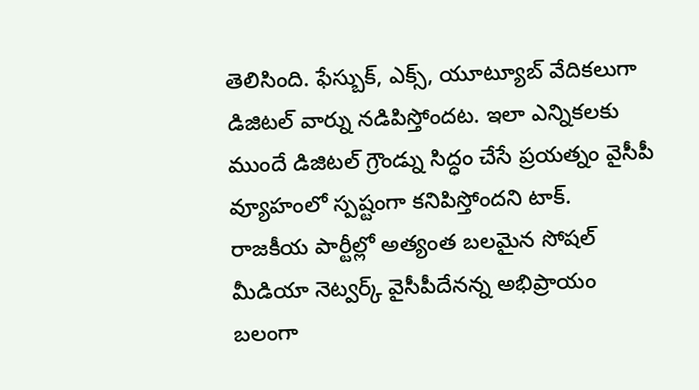తెలిసింది. ఫేస్బుక్, ఎక్స్, యూట్యూబ్ వేదికలుగా డిజిటల్ వార్ను నడిపిస్తోందట. ఇలా ఎన్నికలకు ముందే డిజిటల్ గ్రౌండ్ను సిద్ధం చేసే ప్రయత్నం వైసీపీ వ్యూహంలో స్పష్టంగా కనిపిస్తోందని టాక్. రాజకీయ పార్టీల్లో అత్యంత బలమైన సోషల్ మీడియా నెట్వర్క్ వైసీపీదేనన్న అభిప్రాయం బలంగా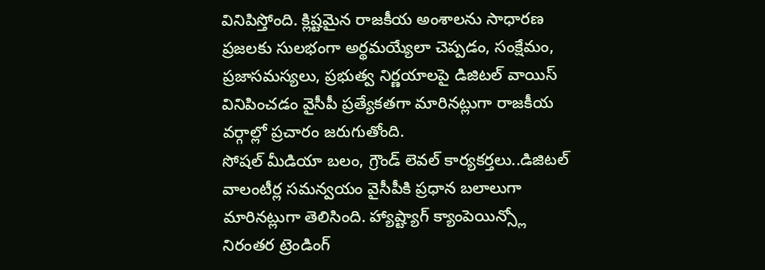వినిపిస్తోంది. క్లిష్టమైన రాజకీయ అంశాలను సాధారణ ప్రజలకు సులభంగా అర్థమయ్యేలా చెప్పడం, సంక్షేమం, ప్రజాసమస్యలు, ప్రభుత్వ నిర్ణయాలపై డిజిటల్ వాయిస్ వినిపించడం వైసీపీ ప్రత్యేకతగా మారినట్లుగా రాజకీయ వర్గాల్లో ప్రచారం జరుగుతోంది.
సోషల్ మీడియా బలం, గ్రౌండ్ లెవల్ కార్యకర్తలు..డిజిటల్ వాలంటీర్ల సమన్వయం వైసీపీకి ప్రధాన బలాలుగా మారినట్లుగా తెలిసింది. హ్యాష్ట్యాగ్ క్యాంపెయిన్స్లో నిరంతర ట్రెండింగ్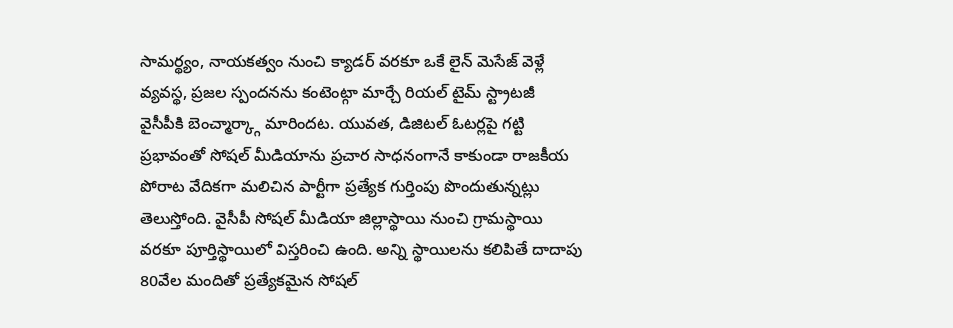సామర్థ్యం, నాయకత్వం నుంచి క్యాడర్ వరకూ ఒకే లైన్ మెసేజ్ వెళ్లే వ్యవస్థ, ప్రజల స్పందనను కంటెంట్గా మార్చే రియల్ టైమ్ స్ట్రాటజీ వైసీపీకి బెంచ్మార్క్గా మారిందట. యువత, డిజిటల్ ఓటర్లపై గట్టి ప్రభావంతో సోషల్ మీడియాను ప్రచార సాధనంగానే కాకుండా రాజకీయ పోరాట వేదికగా మలిచిన పార్టీగా ప్రత్యేక గుర్తింపు పొందుతున్నట్లు తెలుస్తోంది. వైసీపీ సోషల్ మీడియా జిల్లాస్థాయి నుంచి గ్రామస్థాయి వరకూ పూర్తిస్థాయిలో విస్తరించి ఉంది. అన్ని స్థాయిలను కలిపితే దాదాపు 80వేల మందితో ప్రత్యేకమైన సోషల్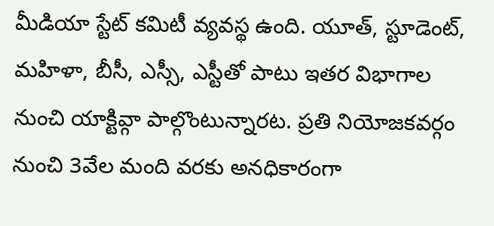మీడియా స్టేట్ కమిటీ వ్యవస్థ ఉంది. యూత్, స్టూడెంట్, మహిళా, బీసీ, ఎస్సీ, ఎస్టీతో పాటు ఇతర విభాగాల నుంచి యాక్టివ్గా పాల్గొంటున్నారట. ప్రతి నియోజకవర్గం నుంచి 3వేల మంది వరకు అనధికారంగా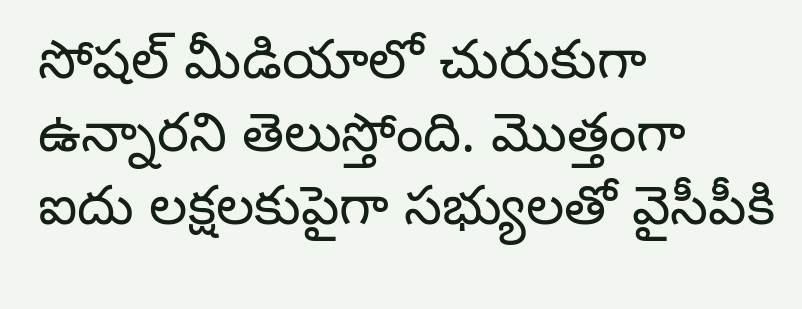సోషల్ మీడియాలో చురుకుగా ఉన్నారని తెలుస్తోంది. మొత్తంగా ఐదు లక్షలకుపైగా సభ్యులతో వైసీపీకి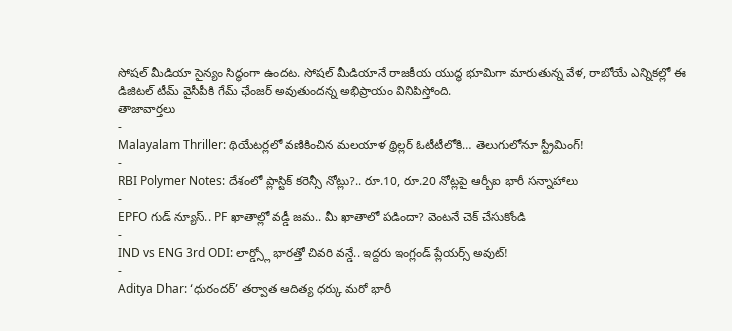సోషల్ మీడియా సైన్యం సిద్ధంగా ఉందట. సోషల్ మీడియానే రాజకీయ యుద్ధ భూమిగా మారుతున్న వేళ, రాబోయే ఎన్నికల్లో ఈ డిజిటల్ టీమ్ వైసీపీకి గేమ్ ఛేంజర్ అవుతుందన్న అభిప్రాయం వినిపిస్తోంది.
తాజావార్తలు
-
Malayalam Thriller: థియేటర్లలో వణికించిన మలయాళ థ్రిల్లర్ ఓటీటీలోకి… తెలుగులోనూ స్ట్రీమింగ్!
-
RBI Polymer Notes: దేశంలో ప్లాస్టిక్ కరెన్సీ నోట్లు?.. రూ.10, రూ.20 నోట్లపై ఆర్బీఐ భారీ సన్నాహాలు
-
EPFO గుడ్ న్యూస్.. PF ఖాతాల్లో వడ్డీ జమ.. మీ ఖాతాలో పడిందా? వెంటనే చెక్ చేసుకోండి
-
IND vs ENG 3rd ODI: లార్డ్స్లో భారత్తో చివరి వన్డే.. ఇద్దరు ఇంగ్లండ్ ప్లేయర్స్ అవుట్!
-
Aditya Dhar: ‘ధురందర్’ తర్వాత ఆదిత్య ధర్కు మరో భారీ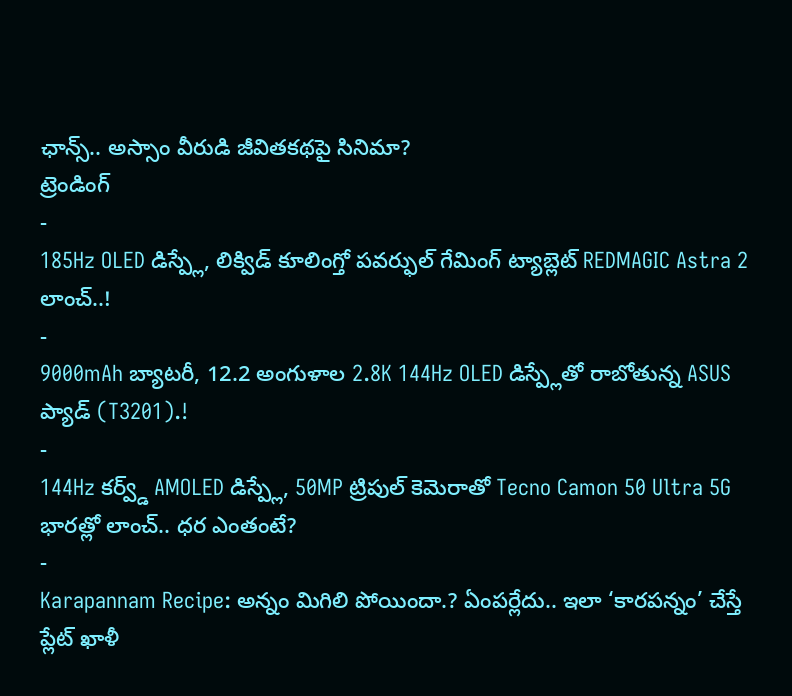ఛాన్స్.. అస్సాం వీరుడి జీవితకథపై సినిమా?
ట్రెండింగ్
-
185Hz OLED డిస్ప్లే, లిక్విడ్ కూలింగ్తో పవర్ఫుల్ గేమింగ్ ట్యాబ్లెట్ REDMAGIC Astra 2 లాంచ్..!
-
9000mAh బ్యాటరీ, 12.2 అంగుళాల 2.8K 144Hz OLED డిస్ప్లేతో రాబోతున్న ASUS ప్యాడ్ (T3201).!
-
144Hz కర్వ్డ్ AMOLED డిస్ప్లే, 50MP ట్రిపుల్ కెమెరాతో Tecno Camon 50 Ultra 5G భారత్లో లాంచ్.. ధర ఎంతంటే?
-
Karapannam Recipe: అన్నం మిగిలి పోయిందా.? ఏంపర్లేదు.. ఇలా ‘కారపన్నం’ చేస్తే ప్లేట్ ఖాళీ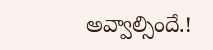అవ్వాల్సిందే.!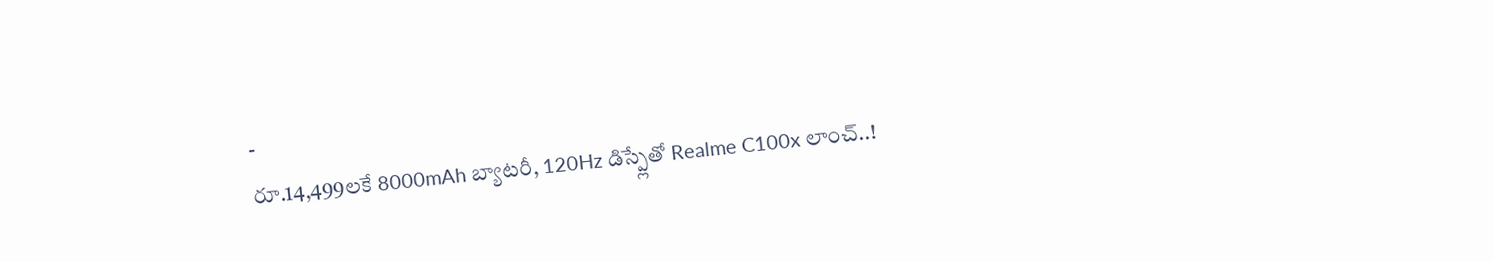-
రూ.14,499లకే 8000mAh బ్యాటరీ, 120Hz డిస్ప్లేతో Realme C100x లాంచ్..!